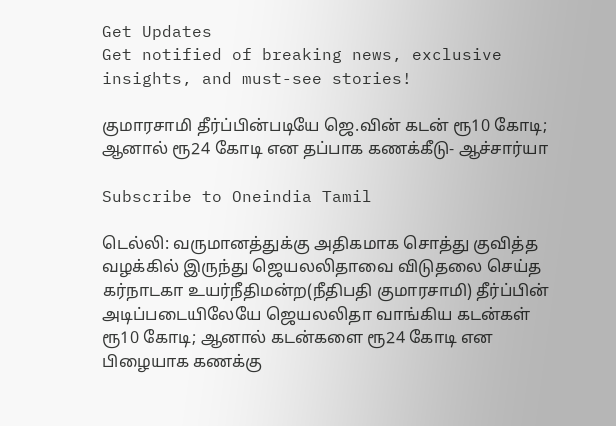Get Updates
Get notified of breaking news, exclusive insights, and must-see stories!

குமாரசாமி தீர்ப்பின்படியே ஜெ.வின் கடன் ரூ10 கோடி; ஆனால் ரூ24 கோடி என தப்பாக கணக்கீடு- ஆச்சார்யா

Subscribe to Oneindia Tamil

டெல்லி: வருமானத்துக்கு அதிகமாக சொத்து குவித்த வழக்கில் இருந்து ஜெயலலிதாவை விடுதலை செய்த கர்நாடகா உயர்நீதிமன்ற(நீதிபதி குமாரசாமி) தீர்ப்பின் அடிப்படையிலேயே ஜெயலலிதா வாங்கிய கடன்கள் ரூ10 கோடி; ஆனால் கடன்களை ரூ24 கோடி என பிழையாக கணக்கு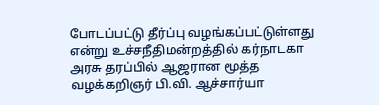போடப்பட்டு தீர்ப்பு வழங்கப்பட்டுள்ளது என்று உச்சநீதிமன்றத்தில் கர்நாடகா அரசு தரப்பில் ஆஜரான மூத்த வழக்கறிஞர் பி.வி. ஆச்சார்யா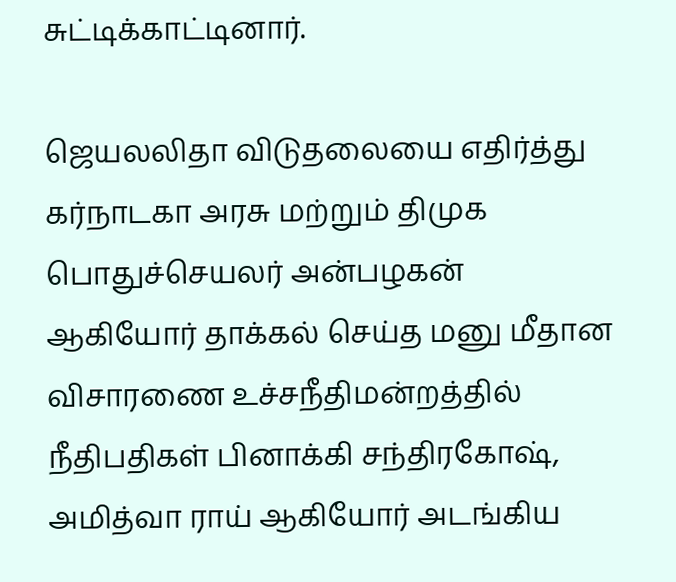சுட்டிக்காட்டினார்.

ஜெயலலிதா விடுதலையை எதிர்த்து கர்நாடகா அரசு மற்றும் திமுக பொதுச்செயலர் அன்பழகன் ஆகியோர் தாக்கல் செய்த மனு மீதான விசாரணை உச்சநீதிமன்றத்தில் நீதிபதிகள் பினாக்கி சந்திரகோஷ், அமித்வா ராய் ஆகியோர் அடங்கிய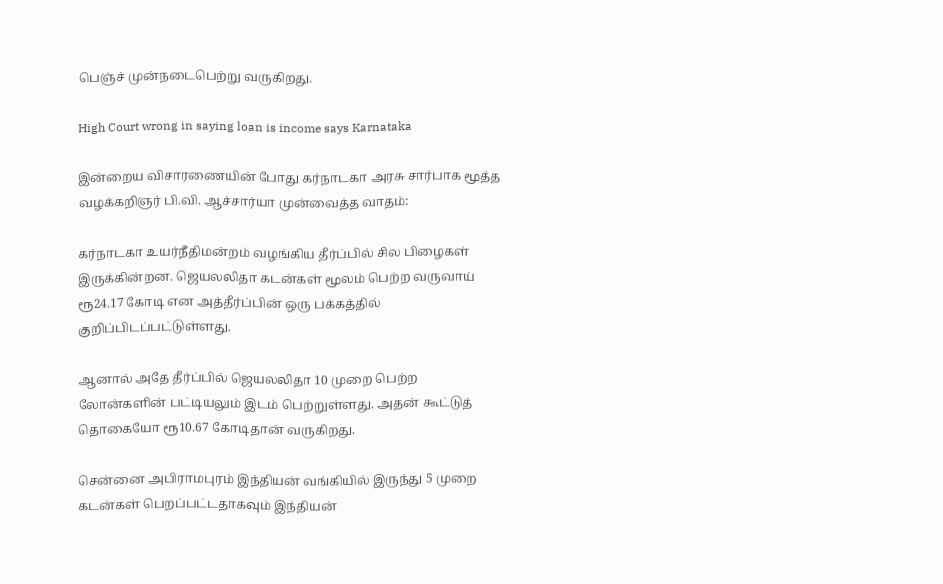பெஞ்ச் முன்நடைபெற்று வருகிறது.

High Court wrong in saying loan is income says Karnataka

இன்றைய விசாரணையின் போது கர்நாடகா அரசு சார்பாக மூத்த வழக்கறிஞர் பி.வி. ஆச்சார்யா முன்வைத்த வாதம்:

கர்நாடகா உயர்நீதிமன்றம் வழங்கிய தீர்ப்பில் சில பிழைகள் இருக்கின்றன. ஜெயலலிதா கடன்கள் மூலம் பெற்ற வருவாய் ரூ24.17 கோடி என அத்தீர்ப்பின் ஒரு பக்கத்தில் குறிப்பிடப்பட்டுள்ளது.

ஆனால் அதே தீர்ப்பில் ஜெயலலிதா 10 முறை பெற்ற லோன்களின் பட்டியலும் இடம் பெற்றுள்ளது. அதன் கூட்டுத் தொகையோ ரூ10.67 கோடிதான் வருகிறது.

சென்னை அபிராமபுரம் இந்தியன் வங்கியில் இருந்து 5 முறை கடன்கள் பெறப்பட்டதாகவும் இந்தியன்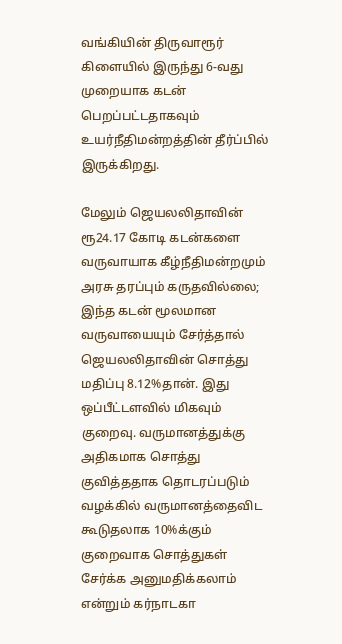வங்கியின் திருவாரூர் கிளையில் இருந்து 6-வது முறையாக கடன் பெறப்பட்டதாகவும் உயர்நீதிமன்றத்தின் தீர்ப்பில் இருக்கிறது.

மேலும் ஜெயலலிதாவின் ரூ24.17 கோடி கடன்களை வருவாயாக கீழ்நீதிமன்றமும் அரசு தரப்பும் கருதவில்லை; இந்த கடன் மூலமான வருவாயையும் சேர்த்தால் ஜெயலலிதாவின் சொத்து மதிப்பு 8.12%தான். இது ஒப்பீட்டளவில் மிகவும் குறைவு. வருமானத்துக்கு அதிகமாக சொத்து குவித்ததாக தொடரப்படும் வழக்கில் வருமானத்தைவிட கூடுதலாக 10%க்கும் குறைவாக சொத்துகள் சேர்க்க அனுமதிக்கலாம் என்றும் கர்நாடகா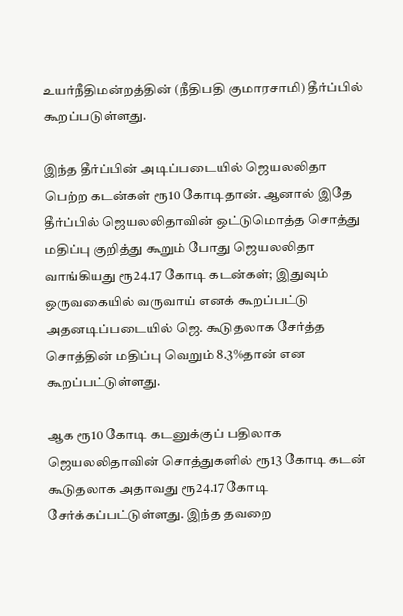உயர்நீதிமன்றத்தின் (நீதிபதி குமாரசாமி) தீர்ப்பில் கூறப்படுள்ளது.

இந்த தீர்ப்பின் அடிப்படையில் ஜெயலலிதா பெற்ற கடன்கள் ரூ10 கோடிதான். ஆனால் இதே தீர்ப்பில் ஜெயலலிதாவின் ஒட்டுமொத்த சொத்து மதிப்பு குறித்து கூறும் போது ஜெயலலிதா வாங்கியது ரூ24.17 கோடி கடன்கள்; இதுவும் ஒருவகையில் வருவாய் எனக் கூறப்பட்டு அதனடிப்படையில் ஜெ. கூடுதலாக சேர்த்த சொத்தின் மதிப்பு வெறும் 8.3%தான் என கூறப்பட்டுள்ளது.

ஆக ரூ10 கோடி கடனுக்குப் பதிலாக ஜெயலலிதாவின் சொத்துகளில் ரூ13 கோடி கடன் கூடுதலாக அதாவது ரூ24.17 கோடி சேர்க்கப்பட்டுள்ளது. இந்த தவறை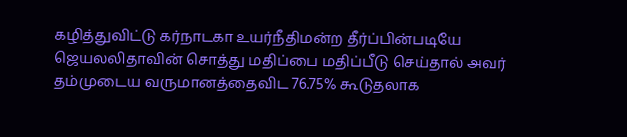கழித்துவிட்டு கர்நாடகா உயர்நீதிமன்ற தீர்ப்பின்படியே ஜெயலலிதாவின் சொத்து மதிப்பை மதிப்பீடு செய்தால் அவர் தம்முடைய வருமானத்தைவிட 76.75% கூடுதலாக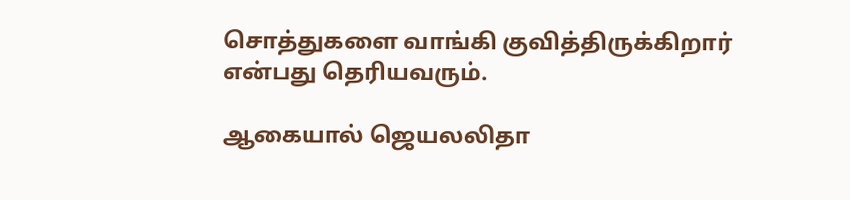சொத்துகளை வாங்கி குவித்திருக்கிறார் என்பது தெரியவரும்.

ஆகையால் ஜெயலலிதா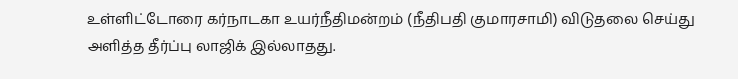உள்ளிட்டோரை கர்நாடகா உயர்நீதிமன்றம் (நீதிபதி குமாரசாமி) விடுதலை செய்து அளித்த தீர்ப்பு லாஜிக் இல்லாதது.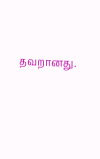தவறானது.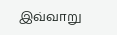இவ்வாறு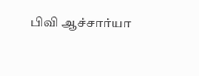பிவி ஆச்சார்யா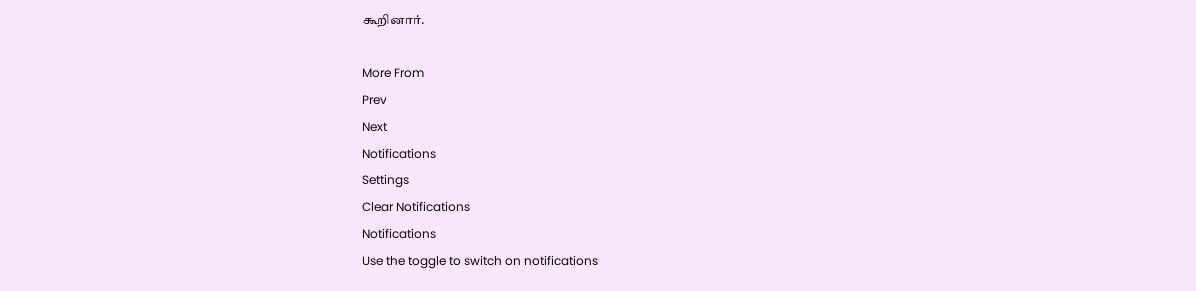கூறினார்.

More From
Prev
Next
Notifications
Settings
Clear Notifications
Notifications
Use the toggle to switch on notifications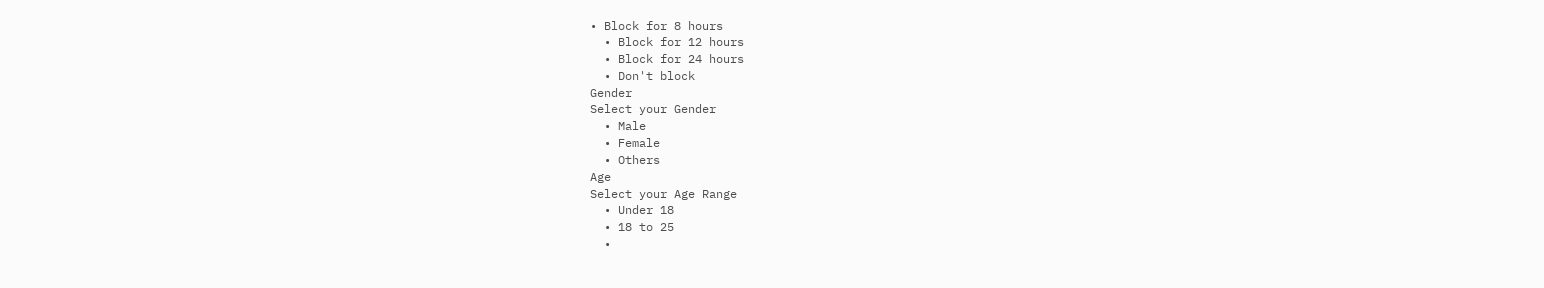• Block for 8 hours
  • Block for 12 hours
  • Block for 24 hours
  • Don't block
Gender
Select your Gender
  • Male
  • Female
  • Others
Age
Select your Age Range
  • Under 18
  • 18 to 25
  •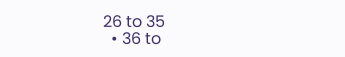26 to 35
  • 36 to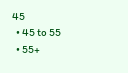45
  • 45 to 55
  • 55+